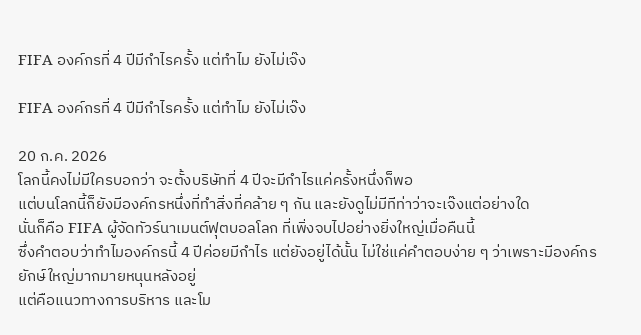FIFA องค์กรที่ 4 ปีมีกำไรครั้ง แต่ทำไม ยังไม่เจ๊ง

FIFA องค์กรที่ 4 ปีมีกำไรครั้ง แต่ทำไม ยังไม่เจ๊ง

20 ก.ค. 2026
โลกนี้คงไม่มีใครบอกว่า จะตั้งบริษัทที่ 4 ปีจะมีกำไรแค่ครั้งหนึ่งก็พอ
แต่บนโลกนี้ก็ยังมีองค์กรหนึ่งที่ทำสิ่งที่คล้าย ๆ กัน และยังดูไม่มีทีท่าว่าจะเจ๊งแต่อย่างใด
นั่นก็คือ FIFA ผู้จัดทัวร์นาเมนต์ฟุตบอลโลก ที่เพิ่งจบไปอย่างยิ่งใหญ่เมื่อคืนนี้
ซึ่งคำตอบว่าทำไมองค์กรนี้ 4 ปีค่อยมีกำไร แต่ยังอยู่ได้นั้น ไม่ใช่แค่คำตอบง่าย ๆ ว่าเพราะมีองค์กรยักษ์ใหญ่มากมายหนุนหลังอยู่
แต่คือแนวทางการบริหาร และโม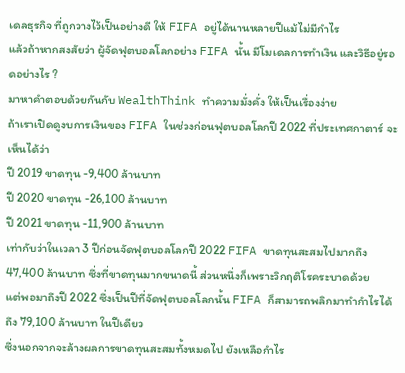เดลธุรกิจ ที่ถูกวางไว้เป็นอย่างดี ให้ FIFA อยู่ได้นานหลายปีแม้ไม่มีกำไร
แล้วถ้าหากสงสัยว่า ผู้จัดฟุตบอลโลกอย่าง FIFA นั้น มีโมเดลการทำเงิน และวิธีอยู่รอดอย่างไร ?
มาหาคำตอบด้วยกันกับ WealthThink ทำความมั่งคั่ง ให้เป็นเรื่องง่าย
ถ้าเราเปิดดูงบการเงินของ FIFA ในช่วงก่อนฟุตบอลโลกปี 2022 ที่ประเทศกาตาร์ จะเห็นได้ว่า
ปี 2019 ขาดทุน -9,400 ล้านบาท
ปี 2020 ขาดทุน -26,100 ล้านบาท
ปี 2021 ขาดทุน -11,900 ล้านบาท
เท่ากับว่าในเวลา 3 ปีก่อนจัดฟุตบอลโลกปี 2022 FIFA ขาดทุนสะสมไปมากถึง 47,400 ล้านบาท ซึ่งที่ขาดทุนมากขนาดนี้ ส่วนหนึ่งก็เพราะวิกฤติโรคระบาดด้วย
แต่พอมาถึงปี 2022 ซึ่งเป็นปีที่จัดฟุตบอลโลกนั้น FIFA ก็สามารถพลิกมาทำกำไรได้ถึง 79,100 ล้านบาท ในปีเดียว
ซึ่งนอกจากจะล้างผลการขาดทุนสะสมทั้งหมดไป ยังเหลือกำไร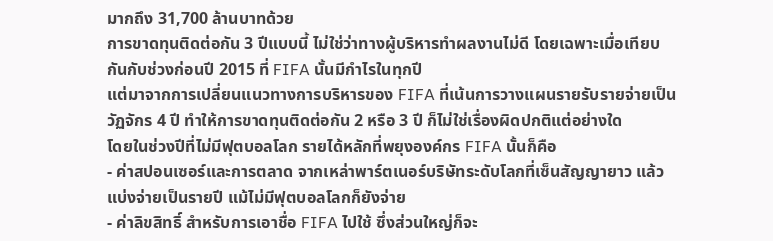มากถึง 31,700 ล้านบาทด้วย
การขาดทุนติดต่อกัน 3 ปีแบบนี้ ไม่ใช่ว่าทางผู้บริหารทำผลงานไม่ดี โดยเฉพาะเมื่อเทียบกันกับช่วงก่อนปี 2015 ที่ FIFA นั้นมีกำไรในทุกปี
แต่มาจากการเปลี่ยนแนวทางการบริหารของ FIFA ที่เน้นการวางแผนรายรับรายจ่ายเป็นวัฏจักร 4 ปี ทำให้การขาดทุนติดต่อกัน 2 หรือ 3 ปี ก็ไม่ใช่เรื่องผิดปกติแต่อย่างใด
โดยในช่วงปีที่ไม่มีฟุตบอลโลก รายได้หลักที่พยุงองค์กร FIFA นั้นก็คือ
- ค่าสปอนเซอร์และการตลาด จากเหล่าพาร์ตเนอร์บริษัทระดับโลกที่เซ็นสัญญายาว แล้วแบ่งจ่ายเป็นรายปี แม้ไม่มีฟุตบอลโลกก็ยังจ่าย
- ค่าลิขสิทธิ์ สำหรับการเอาชื่อ FIFA ไปใช้ ซึ่งส่วนใหญ่ก็จะ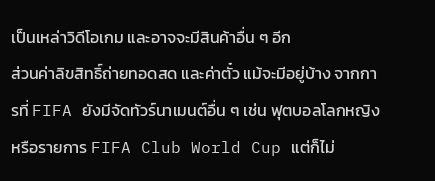เป็นเหล่าวิดีโอเกม และอาจจะมีสินค้าอื่น ๆ อีก
ส่วนค่าลิขสิทธิ์ถ่ายทอดสด และค่าตั๋ว แม้จะมีอยู่บ้าง จากการที่ FIFA ยังมีจัดทัวร์นาเมนต์อื่น ๆ เช่น ฟุตบอลโลกหญิง หรือรายการ FIFA Club World Cup แต่ก็ไม่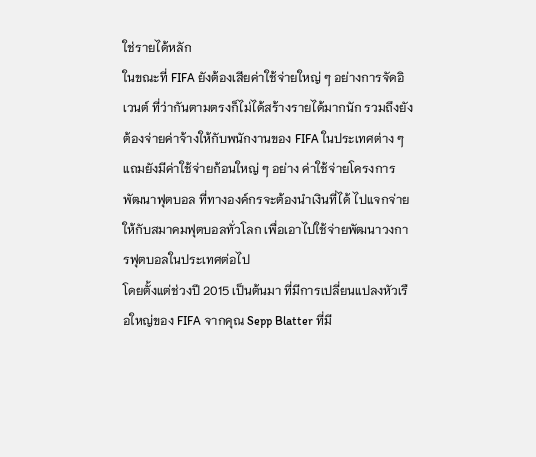ใช่รายได้หลัก
ในขณะที่ FIFA ยังต้องเสียค่าใช้จ่ายใหญ่ ๆ อย่างการจัดอิเวนต์ ที่ว่ากันตามตรงก็ไม่ได้สร้างรายได้มากนัก รวมถึงยังต้องจ่ายค่าจ้างให้กับพนักงานของ FIFA ในประเทศต่าง ๆ
แถมยังมีค่าใช้จ่ายก้อนใหญ่ ๆ อย่าง ค่าใช้จ่ายโครงการพัฒนาฟุตบอล ที่ทางองค์กรจะต้องนำเงินที่ได้ ไปแจกจ่ายให้กับสมาคมฟุตบอลทั่วโลก เพื่อเอาไปใช้จ่ายพัฒนาวงการฟุตบอลในประเทศต่อไป
โดยตั้งแต่ช่วงปี 2015 เป็นต้นมา ที่มีการเปลี่ยนแปลงหัวเรือใหญ่ของ FIFA จากคุณ Sepp Blatter ที่มี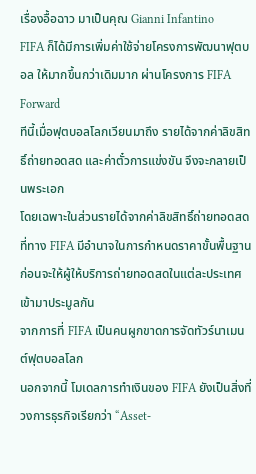เรื่องอื้อฉาว มาเป็นคุณ Gianni Infantino
FIFA ก็ได้มีการเพิ่มค่าใช้จ่ายโครงการพัฒนาฟุตบอล ให้มากขึ้นกว่าเดิมมาก ผ่านโครงการ FIFA Forward
ทีนี้เมื่อฟุตบอลโลกเวียนมาถึง รายได้จากค่าลิขสิทธิ์ถ่ายทอดสด และค่าตั๋วการแข่งขัน จึงจะกลายเป็นพระเอก
โดยเฉพาะในส่วนรายได้จากค่าลิขสิทธิ์ถ่ายทอดสด ที่ทาง FIFA มีอำนาจในการกำหนดราคาขั้นพื้นฐาน ก่อนจะให้ผู้ให้บริการถ่ายทอดสดในแต่ละประเทศ เข้ามาประมูลกัน
จากการที่ FIFA เป็นคนผูกขาดการจัดทัวร์นาเมนต์ฟุตบอลโลก
นอกจากนี้ โมเดลการทำเงินของ FIFA ยังเป็นสิ่งที่วงการธุรกิจเรียกว่า “Asset-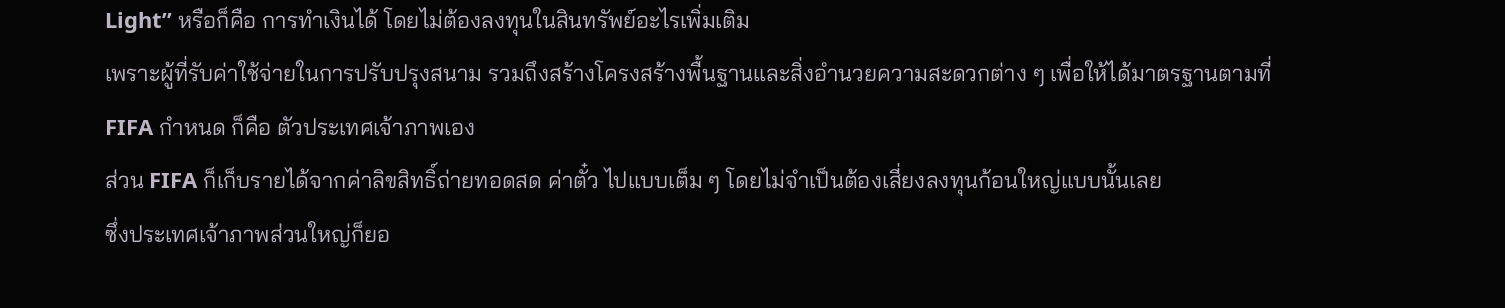Light” หรือก็คือ การทำเงินได้ โดยไม่ต้องลงทุนในสินทรัพย์อะไรเพิ่มเติม
เพราะผู้ที่รับค่าใช้จ่ายในการปรับปรุงสนาม รวมถึงสร้างโครงสร้างพื้นฐานและสิ่งอำนวยความสะดวกต่าง ๆ เพื่อให้ได้มาตรฐานตามที่ FIFA กำหนด ก็คือ ตัวประเทศเจ้าภาพเอง
ส่วน FIFA ก็เก็บรายได้จากค่าลิขสิทธิ์ถ่ายทอดสด ค่าตั๋ว ไปแบบเต็ม ๆ โดยไม่จำเป็นต้องเสี่ยงลงทุนก้อนใหญ่แบบนั้นเลย
ซึ่งประเทศเจ้าภาพส่วนใหญ่ก็ยอ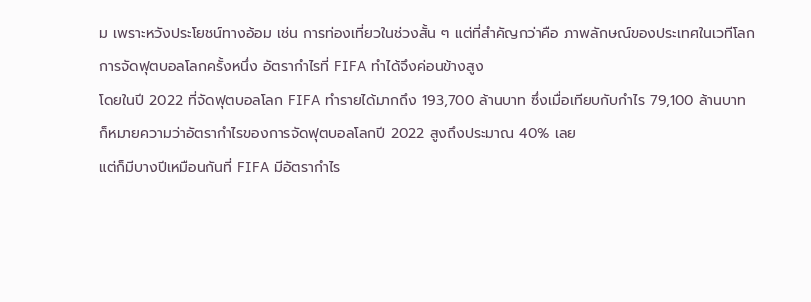ม เพราะหวังประโยชน์ทางอ้อม เช่น การท่องเที่ยวในช่วงสั้น ๆ แต่ที่สำคัญกว่าคือ ภาพลักษณ์ของประเทศในเวทีโลก
การจัดฟุตบอลโลกครั้งหนึ่ง อัตรากำไรที่ FIFA ทำได้จึงค่อนข้างสูง
โดยในปี 2022 ที่จัดฟุตบอลโลก FIFA ทำรายได้มากถึง 193,700 ล้านบาท ซึ่งเมื่อเทียบกับกำไร 79,100 ล้านบาท
ก็หมายความว่าอัตรากำไรของการจัดฟุตบอลโลกปี 2022 สูงถึงประมาณ 40% เลย
แต่ก็มีบางปีเหมือนกันที่ FIFA มีอัตรากำไร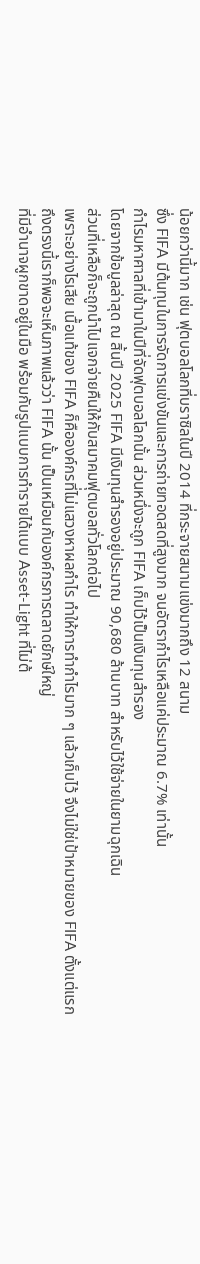น้อยกว่านี้มาก เช่น ฟุตบอลโลกที่บราซิลในปี 2014 ที่กระจายสนามแข่งมากถึง 12 สนาม
ซึ่ง FIFA มีต้นทุนในการจัดการแข่งขันและการถ่ายทอดสดที่สูงมาก จนอัตรากำไรเหลือแค่ประมาณ 6.7% เท่านั้น
กำไรมหาศาลที่เข้ามาในปีที่จัดฟุตบอลโลกนั้น ส่วนหนึ่งจะถูก FIFA เก็บไว้เป็นเงินทุนสำรอง
โดยจากข้อมูลล่าสุด ณ สิ้นปี 2025 FIFA มีเงินทุนสำรองอยู่ประมาณ 90,680 ล้านบาท สำหรับไว้ใช้จ่ายในยามฉุกเฉิน
ส่วนที่เหลือก็จะถูกนำไปแจกจ่ายคืนให้กับสมาคมฟุตบอลทั่วโลกต่อไป
เพราะอย่างไรเสีย เนื้อแท้ของ FIFA ก็คือองค์กรที่ไม่แสวงหาผลกำไร ทำให้การทำกำไรมาก ๆ แล้วเก็บไว้ จึงไม่ใช่เป้าหมายของ FIFA ตั้งแต่แรก
ถึงตรงนี้เราก็พอจะเห็นภาพแล้วว่า FIFA นั้น เป็นเหมือนกับองค์กรการตลาดยักษ์ใหญ่
ที่มีอำนาจผูกขาดอยู่ในมือ พร้อมกับรูปแบบการทำรายได้แบบ Asset-Light ที่ไม่ต้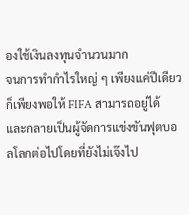องใช้เงินลงทุนจำนวนมาก
จนการทำกำไรใหญ่ ๆ เพียงแค่ปีเดียว ก็เพียงพอให้ FIFA สามารถอยู่ได้ และกลายเป็นผู้จัดการแข่งขันฟุตบอลโลกต่อไปโดยที่ยังไม่เจ๊งไป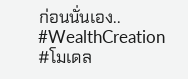ก่อนนั่นเอง..
#WealthCreation
#โมเดล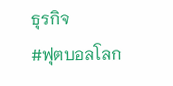ธุรกิจ
#ฟุตบอลโลก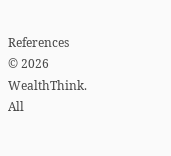References
© 2026 WealthThink. All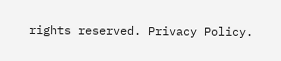rights reserved. Privacy Policy.